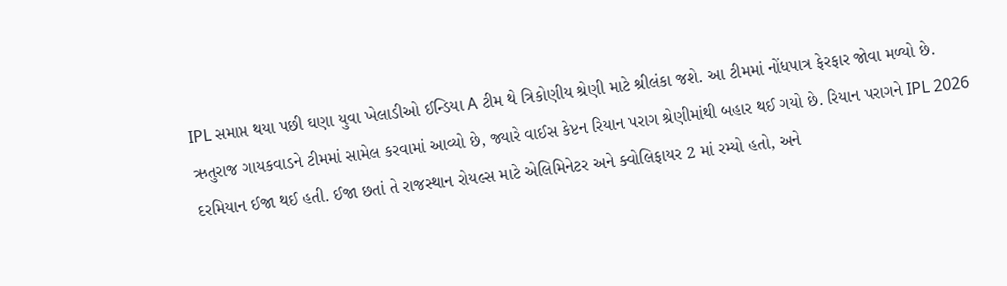IPL સમાપ્ત થયા પછી ઘણા યુવા ખેલાડીઓ ઈન્ડિયા A ટીમ થે ત્રિકોણીય શ્રેણી માટે શ્રીલંકા જશે. આ ટીમમાં નોંધપાત્ર ફેરફાર જોવા મળ્યો છે. ઋતુરાજ ગાયકવાડને ટીમમાં સામેલ કરવામાં આવ્યો છે, જ્યારે વાઈસ કેપ્ટન રિયાન પરાગ શ્રેણીમાંથી બહાર થઈ ગયો છે. રિયાન પરાગને IPL 2026 દરમિયાન ઈજા થઈ હતી. ઈજા છતાં તે રાજસ્થાન રોયલ્સ માટે એલિમિનેટર અને ક્વોલિફાયર 2 માં રમ્યો હતો, અને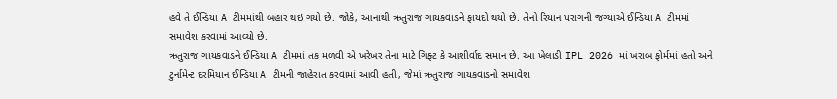હવે તે ઈન્ડિયા A ટીમમાંથી બહાર થઇ ગયો છે. જોકે, આનાથી ઋતુરાજ ગાયકવાડને ફાયદો થયો છે. તેનો રિયાન પરાગની જગ્યાએ ઈન્ડિયા A ટીમમાં સમાવેશ કરવામાં આવ્યો છે.
ઋતુરાજ ગાયકવાડને ઈન્ડિયા A ટીમમાં તક મળવી એ ખરેખર તેના માટે ગિફ્ટ કે આશીર્વાદ સમાન છે. આ ખેલાડી IPL 2026 માં ખરાબ ફોર્મમાં હતો અને ટુર્નામેન્ટ દરમિયાન ઈન્ડિયા A ટીમની જાહેરાત કરવામાં આવી હતી, જેમાં ઋતુરાજ ગાયકવાડનો સમાવેશ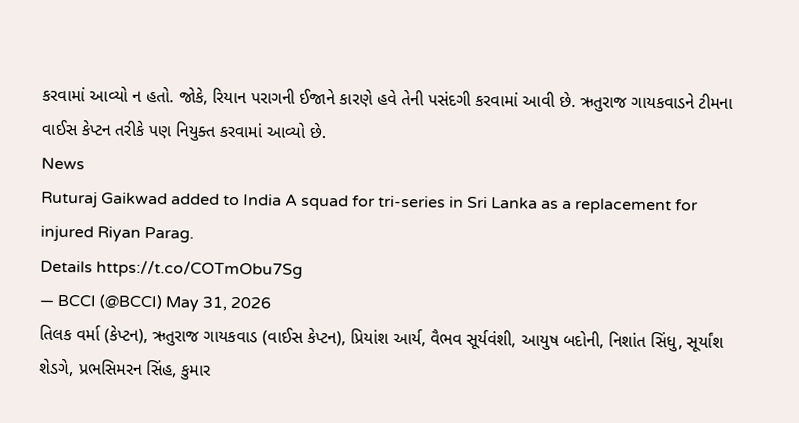કરવામાં આવ્યો ન હતો. જોકે, રિયાન પરાગની ઈજાને કારણે હવે તેની પસંદગી કરવામાં આવી છે. ઋતુરાજ ગાયકવાડને ટીમના વાઈસ કેપ્ટન તરીકે પણ નિયુક્ત કરવામાં આવ્યો છે.
News
Ruturaj Gaikwad added to India A squad for tri-series in Sri Lanka as a replacement for injured Riyan Parag.
Details https://t.co/COTmObu7Sg
— BCCI (@BCCI) May 31, 2026
તિલક વર્મા (કેપ્ટન), ઋતુરાજ ગાયકવાડ (વાઈસ કેપ્ટન), પ્રિયાંશ આર્ય, વૈભવ સૂર્યવંશી, આયુષ બદોની, નિશાંત સિંધુ, સૂર્યાંશ શેડગે, પ્રભસિમરન સિંહ, કુમાર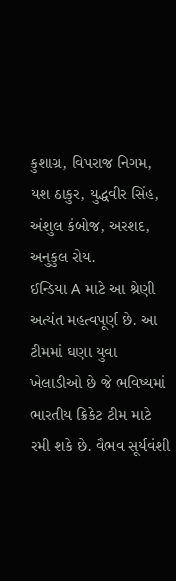કુશાગ્ર, વિપરાજ નિગમ, યશ ઠાકુર, યુદ્ધવીર સિંહ, અંશુલ કંબોજ, અરશદ, અનુકુલ રોય.
ઈન્ડિયા A માટે આ શ્રેણી અત્યંત મહત્વપૂર્ણ છે. આ ટીમમાં ઘણા યુવા ખેલાડીઓ છે જે ભવિષ્યમાં ભારતીય ક્રિકેટ ટીમ માટે રમી શકે છે. વૈભવ સૂર્યવંશી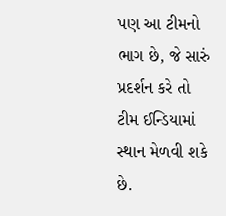પણ આ ટીમનો ભાગ છે, જે સારું પ્રદર્શન કરે તો ટીમ ઈન્ડિયામાં સ્થાન મેળવી શકે છે.